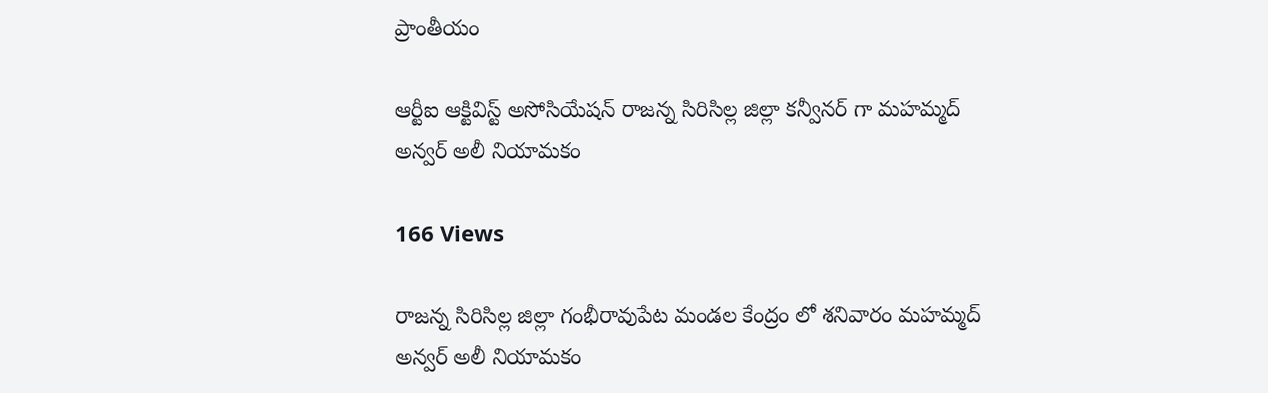ప్రాంతీయం

ఆర్టీఐ ఆక్టివిస్ట్ అసోసియేషన్ రాజన్న సిరిసిల్ల జిల్లా కన్వీనర్ గా మహమ్మద్ అన్వర్ అలీ నియామకం

166 Views

రాజన్న సిరిసిల్ల జిల్లా గంభీరావుపేట మండల కేంద్రం లో శనివారం మహమ్మద్ అన్వర్ అలీ నియామకం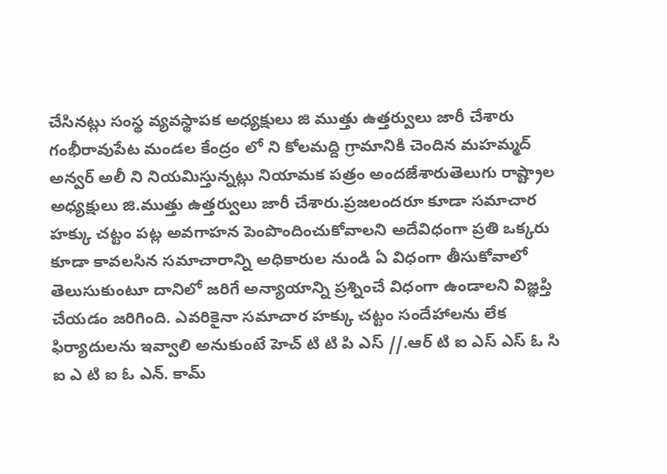చేసినట్లు సంస్థ వ్యవస్థాపక అధ్యక్షులు జి ముత్తు ఉత్తర్వులు జారీ చేశారు గంభీరావుపేట మండల కేంద్రం లో ని కోలమద్ది గ్రామానికి చెందిన మహమ్మద్ అన్వర్ అలీ ని నియమిస్తున్నట్లు నియామక పత్రం అందజేశారుతెలుగు రాష్ట్రాల అధ్యక్షులు జి.ముత్తు ఉత్తర్వులు జారీ చేశారు.ప్రజలందరూ కూడా సమాచార హక్కు చట్టం పట్ల అవగాహన పెంపొందించుకోవాలని అదేవిధంగా ప్రతి ఒక్కరు కూడా కావలసిన సమాచారాన్ని అధికారుల నుండి ఏ విధంగా తీసుకోవాలో తెలుసుకుంటూ దానిలో జరిగే అన్యాయాన్ని ప్రశ్నించే విధంగా ఉండాలని విజ్ఞప్తి చేయడం జరిగింది. ఎవరికైనా సమాచార హక్కు చట్టం సందేహాలను లేక ఫిర్యాదులను ఇవ్వాలి అనుకుంటే హెచ్ టి టి పి ఎస్ //.ఆర్ టి ఐ ఎస్ ఎస్ ఓ సి ఐ ఎ టి ఐ ఓ ఎన్. కామ్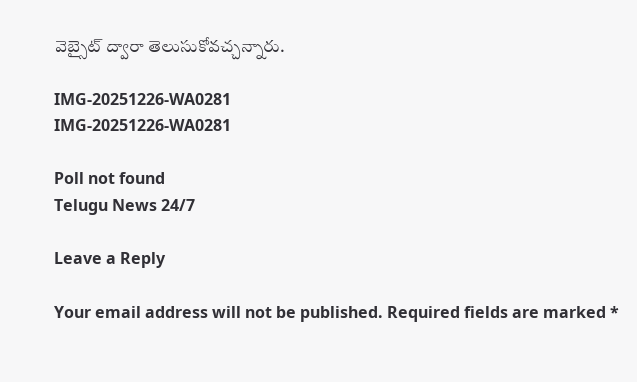వెబ్సైట్ ద్వారా తెలుసుకోవచ్చన్నారు.

IMG-20251226-WA0281
IMG-20251226-WA0281

Poll not found
Telugu News 24/7

Leave a Reply

Your email address will not be published. Required fields are marked *